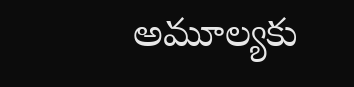అమూల్యకు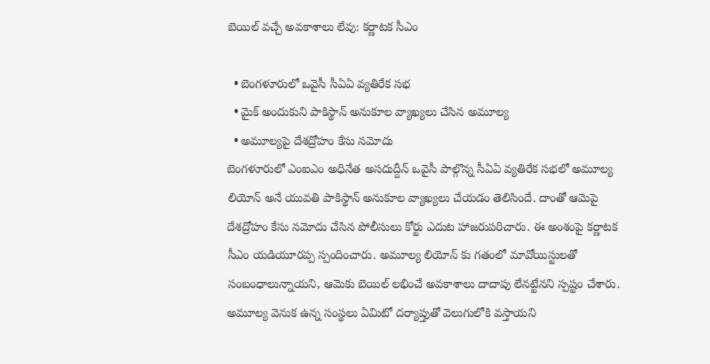బెయిల్ వచ్చే అవకాశాలు లేవు: కర్ణాటక సీఎం

  • బెంగళూరులో ఒవైసీ సీఏఏ వ్యతిరేక సభ
  • మైక్ అందుకుని పాకిస్థాన్ అనుకూల వ్యాఖ్యలు చేసిన అమూల్య
  • అమూల్యపై దేశద్రోహం కేసు నమోదు
బెంగళూరులో ఎంఐఎం అధినేత అసదుద్దీన్ ఒవైసీ పాల్గొన్న సీఏఏ వ్యతిరేక సభలో అమూల్య లియోన్ అనే యువతి పాకిస్థాన్ అనుకూల వ్యాఖ్యలు చేయడం తెలిసిందే. దాంతో ఆమెపై దేశద్రోహం కేసు నమోదు చేసిన పోలీసులు కోర్టు ఎదుట హాజరుపరిచారు. ఈ అంశంపై కర్ణాటక సీఎం యడియూరప్ప స్పందించారు. అమూల్య లియోన్ కు గతంలో మావోయిస్టులతో సంబంధాలున్నాయని, ఆమెకు బెయిల్ లభించే అవకాశాలు దాదాపు లేనట్టేనని స్పష్టం చేశారు. అమూల్య వెనుక ఉన్న సంస్థలు ఏమిటో దర్యాప్తుతో వెలుగులోకి వస్తాయని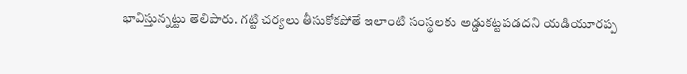భావిస్తున్నట్టు తెలిపారు. గట్టి చర్యలు తీసుకోకపోతే ఇలాంటి సంస్థలకు అడ్డుకట్టపడదని యడియూరప్ప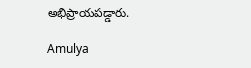అభిప్రాయపడ్డారు.

Amulya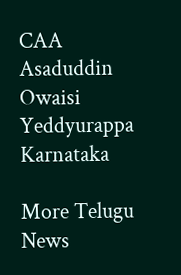CAA
Asaduddin Owaisi
Yeddyurappa
Karnataka

More Telugu News